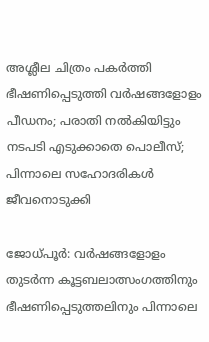അശ്ലീല ചിത്രം പകര്‍ത്തി ഭീഷണിപ്പെടുത്തി വര്‍ഷങ്ങളോളം പീഡനം; പരാതി നല്‍കിയിട്ടും നടപടി എടുക്കാതെ പൊലീസ്; പിന്നാലെ സഹോദരികള്‍ ജീവനൊടുക്കി

ജോധ്പൂര്‍: വര്‍ഷങ്ങളോളം തുടര്‍ന്ന കൂട്ടബലാത്സംഗത്തിനും ഭീഷണിപ്പെടുത്തലിനും പിന്നാലെ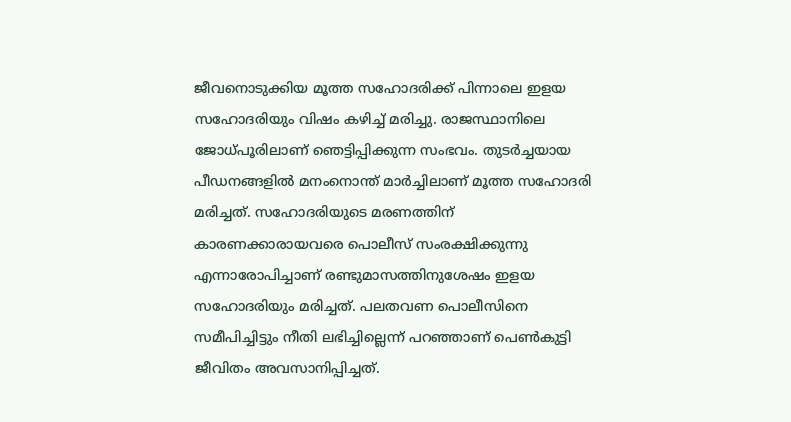ജീവനൊടുക്കിയ മൂത്ത സഹോദരിക്ക് പിന്നാലെ ഇളയ സഹോദരിയും വിഷം കഴിച്ച് മരിച്ചു. രാജസ്ഥാനിലെ
ജോധ്പൂരിലാണ് ഞെട്ടിപ്പിക്കുന്ന സംഭവം. തുടര്‍ച്ചയായ പീഡനങ്ങളില്‍ മനംനൊന്ത് മാര്‍ച്ചിലാണ് മൂത്ത സഹോദരി മരിച്ചത്. സഹോദരിയുടെ മരണത്തിന് കാരണക്കാരായവരെ പൊലീസ് സംരക്ഷിക്കുന്നു എന്നാരോപിച്ചാണ് രണ്ടുമാസത്തിനുശേഷം ഇളയ സഹോദരിയും മരിച്ചത്. പലതവണ പൊലീസിനെ സമീപിച്ചിട്ടും നീതി ലഭിച്ചില്ലെന്ന് പറഞ്ഞാണ് പെണ്‍കുട്ടി ജീവിതം അവസാനിപ്പിച്ചത്.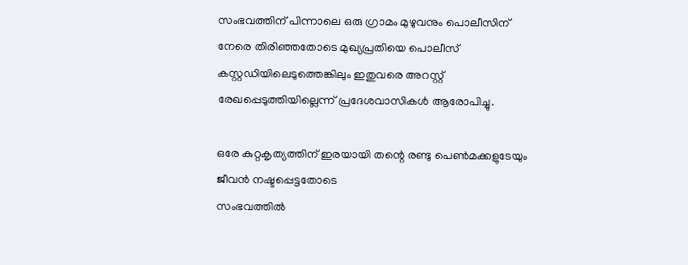സംഭവത്തിന് പിന്നാലെ ഒരു ഗ്രാമം മുഴുവനും പൊലീസിന് നേരെ തിരിഞ്ഞതോടെ മുഖ്യപ്രതിയെ പൊലീസ് കസ്റ്റഡിയിലെടുത്തെങ്കിലും ഇതുവരെ അറസ്റ്റ് രേഖപ്പെടുത്തിയില്ലെന്ന് പ്രദേശവാസികള്‍ ആരോപിച്ചു.

ഒരേ കുറ്റകൃത്യത്തിന് ഇരയായി തന്റെ രണ്ടു പെണ്‍മക്കളുടേയും ജീവന്‍ നഷ്ടപ്പെട്ടതോടെ
സംഭവത്തില്‍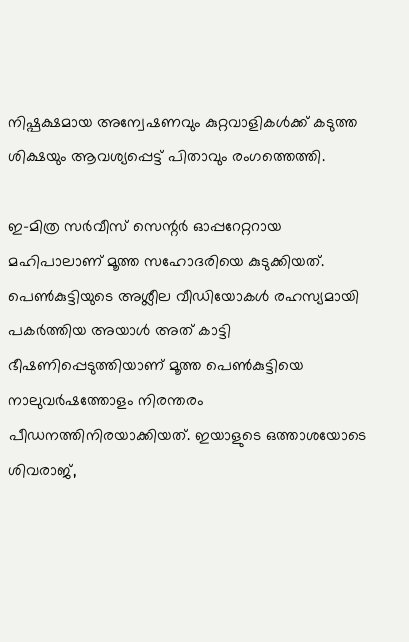നിഷ്പക്ഷമായ അന്വേഷണവും കുറ്റവാളികള്‍ക്ക് കടുത്ത ശിക്ഷയും ആവശ്യപ്പെട്ട് പിതാവും രംഗത്തെത്തി.

ഇ-മിത്ര സര്‍വീസ് സെന്റര്‍ ഓപ്പറേറ്ററായ മഹിപാലാണ് മൂത്ത സഹോദരിയെ കുടുക്കിയത്. പെണ്‍കുട്ടിയുടെ അശ്ലീല വീഡിയോകള്‍ രഹസ്യമായി പകര്‍ത്തിയ അയാള്‍ അത് കാട്ടി ഭീഷണിപ്പെടുത്തിയാണ് മൂത്ത പെണ്‍കുട്ടിയെ നാലുവര്‍ഷത്തോളം നിരന്തരം പീഡനത്തിനിരയാക്കിയത്. ഇയാളുടെ ഒത്താശയോടെ ശിവരാജ്,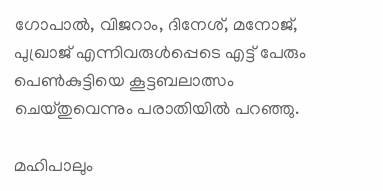ഗോപാല്‍, വിജറാം, ദിനേശ്, മനോജ്, പുഖ്രാജ് എന്നിവരുള്‍പ്പെടെ എട്ട് പേരും പെണ്‍കുട്ടിയെ കൂട്ടബലാത്സം ചെയ്തുവെന്നും പരാതിയില്‍ പറഞ്ഞു.

മഹിപാലും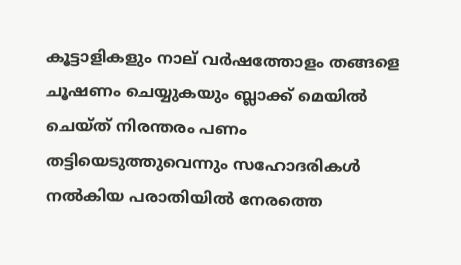കൂട്ടാളികളും നാല് വര്‍ഷത്തോളം തങ്ങളെ ചൂഷണം ചെയ്യുകയും ബ്ലാക്ക് മെയില്‍ ചെയ്ത് നിരന്തരം പണം തട്ടിയെടുത്തുവെന്നും സഹോദരികള്‍ നല്‍കിയ പരാതിയില്‍ നേരത്തെ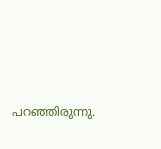പറഞ്ഞിരുന്നു.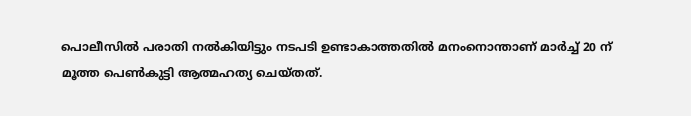പൊലീസില്‍ പരാതി നല്‍കിയിട്ടും നടപടി ഉണ്ടാകാത്തതില്‍ മനംനൊന്താണ് മാര്‍ച്ച് 20 ന് മൂത്ത പെണ്‍കുട്ടി ആത്മഹത്യ ചെയ്തത്.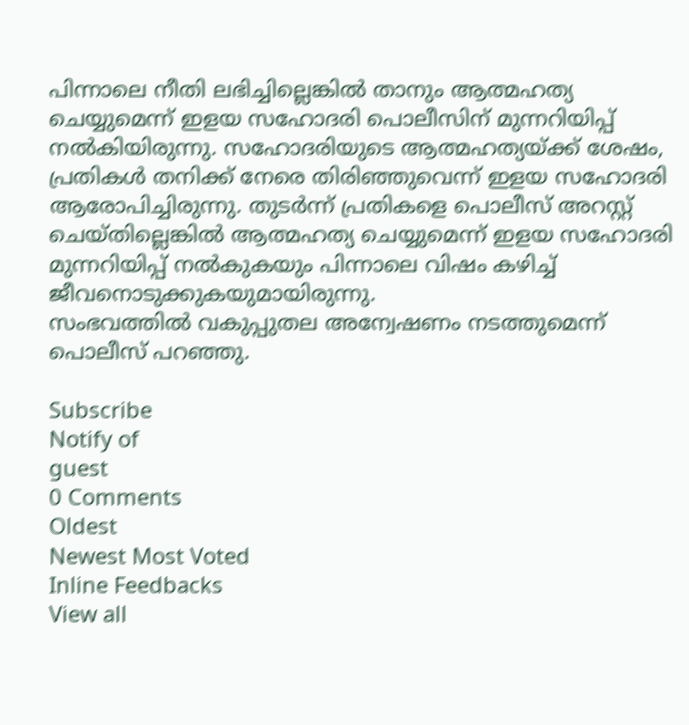പിന്നാലെ നീതി ലഭിച്ചില്ലെങ്കില്‍ താനും ആത്മഹത്യ ചെയ്യുമെന്ന് ഇളയ സഹോദരി പൊലീസിന് മുന്നറിയിപ്പ് നല്‍കിയിരുന്നു. സഹോദരിയുടെ ആത്മഹത്യയ്ക്ക് ശേഷം, പ്രതികള്‍ തനിക്ക് നേരെ തിരിഞ്ഞുവെന്ന് ഇളയ സഹോദരി ആരോപിച്ചിരുന്നു. തുടര്‍ന്ന് പ്രതികളെ പൊലീസ് അറസ്റ്റ് ചെയ്തില്ലെങ്കില്‍ ആത്മഹത്യ ചെയ്യുമെന്ന് ഇളയ സഹോദരി മുന്നറിയിപ്പ് നല്‍കുകയും പിന്നാലെ വിഷം കഴിച്ച് ജീവനൊടുക്കുകയുമായിരുന്നു.
സംഭവത്തില്‍ വകുപ്പുതല അന്വേഷണം നടത്തുമെന്ന് പൊലീസ് പറഞ്ഞു.

Subscribe
Notify of
guest
0 Comments
Oldest
Newest Most Voted
Inline Feedbacks
View all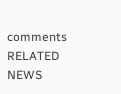comments
RELATED NEWS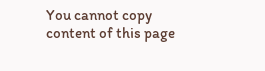You cannot copy content of this page